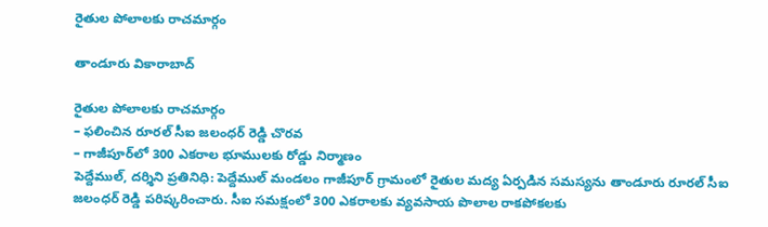రైతుల పోలాల‌కు రాచ‌మార్గం

తాండూరు వికారాబాద్

రైతుల పోలాల‌కు రాచ‌మార్గం
– ఫ‌లించిన రూర‌ల్ సీఐ జ‌లంధ‌ర్ రెడ్డి చొర‌వ
– గాజీపూర్‌లో 300 ఎక‌రాల భూముల‌కు రోడ్డు నిర్మాణం
పెద్దేముల్, ద‌ర్శిని ప్ర‌తినిధి: పెద్దేముల్ మండ‌లం గాజీపూర్ గ్రామంలో రైతుల మ‌ద్య ఏర్ప‌డిన స‌మ‌స్య‌ను తాండూరు రూర‌ల్ సీఐ జ‌లంధ‌ర్ రెడ్డి ప‌రిష్క‌రించారు. సీఐ స‌మ‌క్షంలో 300 ఎక‌రాల‌కు వ్య‌వ‌సాయ పొలాల రాక‌పోక‌ల‌కు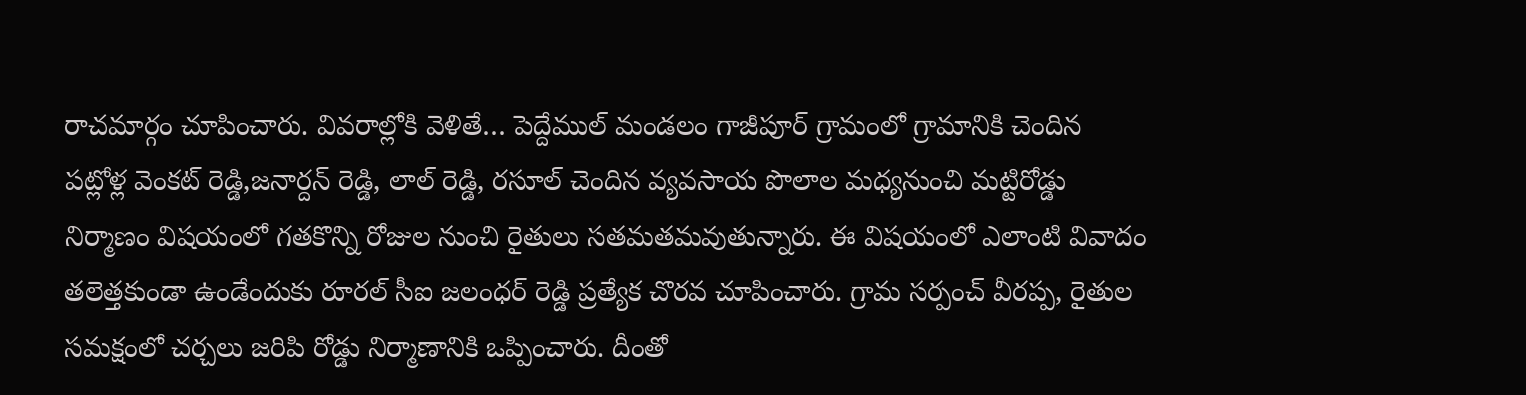రాచ‌మార్గం చూపించారు. వివ‌రాల్లోకి వెళితే… పెద్దేముల్ మండలం గాజీపూర్ గ్రామంలో గ్రామానికి చెందిన పట్లోళ్ల వెంకట్ రెడ్డి,జనార్దన్ రెడ్డి, లాల్ రెడ్డి, రసూల్ చెందిన వ్యవసాయ పొలాల మధ్యనుంచి మట్టిరోడ్డు నిర్మాణం విష‌యంలో గ‌త‌కొన్ని రోజుల నుంచి రైతులు స‌త‌మ‌త‌మ‌వుతున్నారు. ఈ విష‌యంలో ఎలాంటి వివాదం త‌లెత్త‌కుండా ఉండేందుకు రూర‌ల్ సీఐ జ‌లంధ‌ర్ రెడ్డి ప్ర‌త్యేక చొర‌వ చూపించారు. గ్రామ స‌ర్పంచ్ వీర‌ప్ప‌, రైతుల సమక్షంలో చ‌ర్చ‌లు జ‌రిపి రోడ్డు నిర్మాణానికి ఒప్పించారు. దీంతో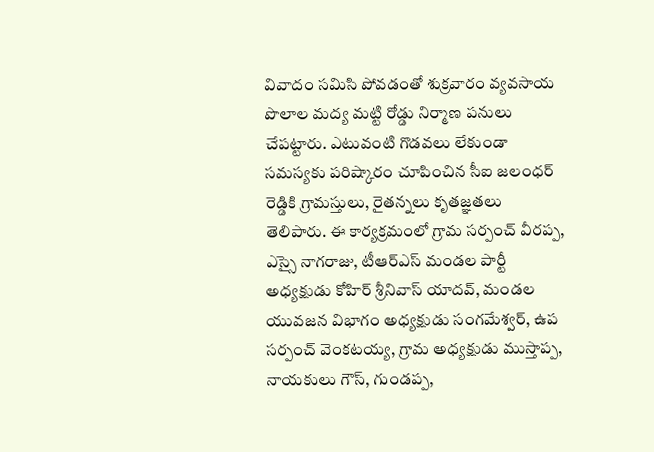వివాదం స‌మిసి పోవ‌డంతో శుక్ర‌వారం వ్య‌వ‌సాయ పొలాల మ‌ద్య మ‌ట్టి రోడ్డు నిర్మాణ ప‌నులు చేప‌ట్టారు. ఎటువంటి గొడవలు లేకుండా స‌మ‌స్య‌కు ప‌రిష్కారం చూపించిన సీఐ జలంధర్ రెడ్డికి గ్రామస్తులు, రైతన్నలు కృతజ్ఞతలు తెలిపారు. ఈ కార్యక్రమంలో గ్రామ సర్పంచ్ వీరప్ప, ఎస్సై నాగరాజు, టీఆర్ఎస్ మండ‌ల పార్టీ అధ్యక్షుడు కోహిర్ శ్రీనివాస్ యాదవ్, మండల యువ‌జ‌న విభాగం అధ్యక్షుడు సంగమేశ్వర్, ఉప సర్పంచ్ వెంకటయ్య, గ్రామ అధ్యక్షుడు ముస్తాప్ప, నాయకులు గౌస్, గుండప్ప,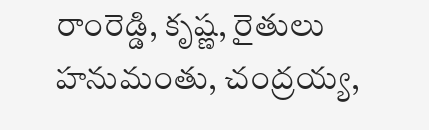రాంరెడ్డి, కృష్ణ, రైతులు హనుమంతు, చంద్రయ్య,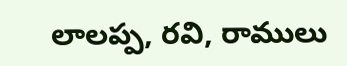లాలప్ప, రవి, రాములు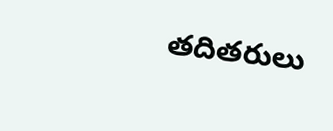తదితరులు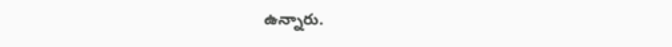ఉన్నారు.